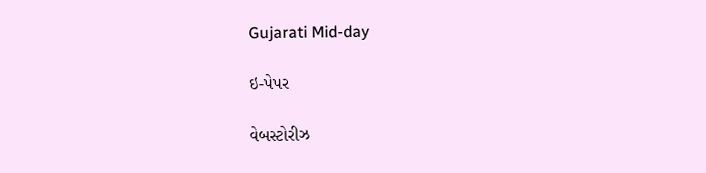Gujarati Mid-day

ઇ-પેપર

વેબસ્ટોરીઝ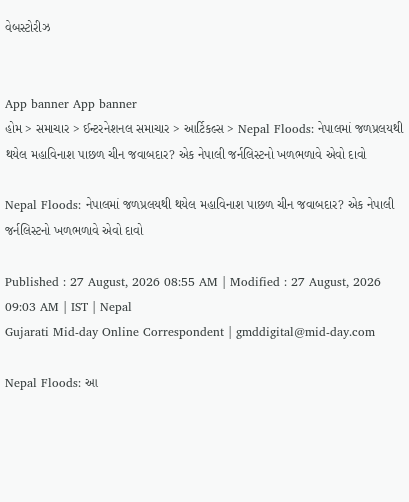વેબસ્ટોરીઝ


App banner App banner
હોમ > સમાચાર > ઈન્ટરનેશનલ સમાચાર > આર્ટિકલ્સ > Nepal Floods: નેપાલમાં જળપ્રલયથી થયેલ મહાવિનાશ પાછળ ચીન જવાબદાર? એક નેપાલી જર્નલિસ્ટનો ખળભળાવે એવો દાવો

Nepal Floods: નેપાલમાં જળપ્રલયથી થયેલ મહાવિનાશ પાછળ ચીન જવાબદાર? એક નેપાલી જર્નલિસ્ટનો ખળભળાવે એવો દાવો

Published : 27 August, 2026 08:55 AM | Modified : 27 August, 2026 09:03 AM | IST | Nepal
Gujarati Mid-day Online Correspondent | gmddigital@mid-day.com

Nepal Floods: આ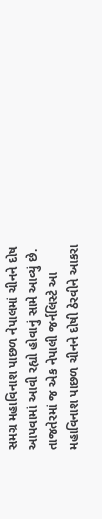સમગ્ર મહાવિનાશ પાછળ નેપાલમાં ચીનને દોષ આપવામાં આવી રહ્યો હોવાનું સામે આવ્યું છે. તાજતેરમાં જ એક નેપાલી જર્નલિસ્ટે આ મહાવિનાશ પાછળ ચીનને દોષી ઠેરવીને આકરા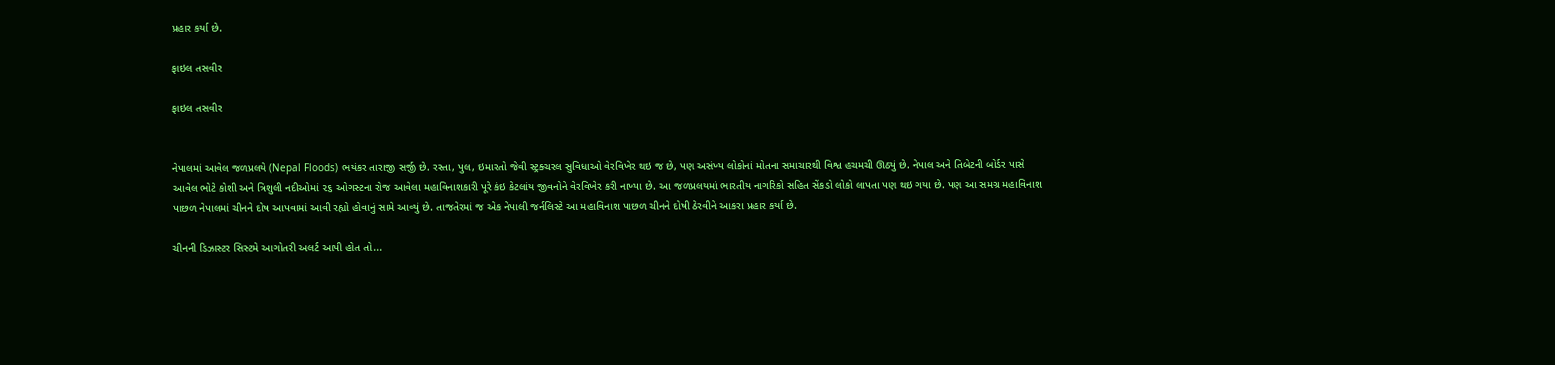પ્રહાર કર્યા છે.

ફાઇલ તસવીર

ફાઇલ તસવીર


નેપાલમાં આવેલ જળપ્રલયે (Nepal Floods) ભયંકર તારાજી સર્જી છે. રસ્તા, પુલ, ઇમારતો જેવી સ્ટ્રક્ચરલ સુવિધાઓ વેરવિખેર થઇ જ છે, પણ અસંખ્ય લોકોનાં મોતના સમાચારથી વિશ્વ હચમચી ઊઠ્યું છે. નેપાલ અને તિબેટની બોર્ડર પાસે આવેલ ભોટે કોશી અને ત્રિશુલી નદીઓમાં ૨૬ ઓગસ્ટના રોજ આવેલા મહાવિનાશકારી પૂરે કંઇ કેટલાંય જીવનોને વેરવિખેર કરી નાખ્યા છે. આ જળપ્રલયમાં ભારતીય નાગરિકો સહિત સેંકડો લોકો લાપતા પણ થઇ ગયા છે. પણ આ સમગ્ર મહાવિનાશ પાછળ નેપાલમાં ચીનને દોષ આપવામાં આવી રહ્યો હોવાનું સામે આવ્યું છે. તાજતેરમાં જ એક નેપાલી જર્નલિસ્ટે આ મહાવિનાશ પાછળ ચીનને દોષી ઠેરવીને આકરા પ્રહાર કર્યા છે.

ચીનની ડિઝાસ્ટર સિસ્ટમે આગોતરી અલર્ટ આપી હોત તો...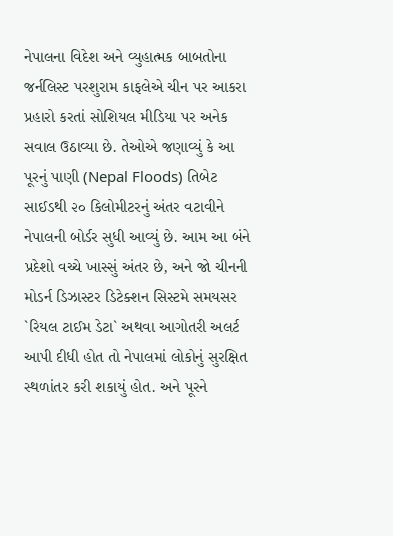નેપાલના વિદેશ અને વ્યુહાત્મક બાબતોના જર્નલિસ્ટ પરશુરામ કાફલેએ ચીન પર આકરા પ્રહારો કરતાં સોશિયલ મીડિયા પર અનેક સવાલ ઉઠાવ્યા છે. તેઓએ જણાવ્યું કે આ પૂરનું પાણી (Nepal Floods) તિબેટ સાઈડથી ૨૦ કિલોમીટરનું અંતર વટાવીને નેપાલની બોર્ડર સુધી આવ્યું છે. આમ આ બંને પ્રદેશો વચ્ચે ખાસ્સું અંતર છે, અને જો ચીનની મોડર્ન ડિઝાસ્ટર ડિટેક્શન સિસ્ટમે સમયસર `રિયલ ટાઈમ ડેટા` અથવા આગોતરી અલર્ટ આપી દીધી હોત તો નેપાલમાં લોકોનું સુરક્ષિત સ્થળાંતર કરી શકાયું હોત. અને પૂરને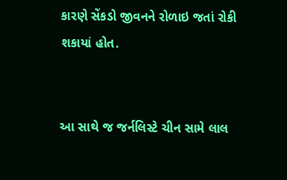કારણે સેંકડો જીવનને રોળાઇ જતાં રોકી શકાયાં હોત.


આ સાથે જ જર્નલિસ્ટે ચીન સામે લાલ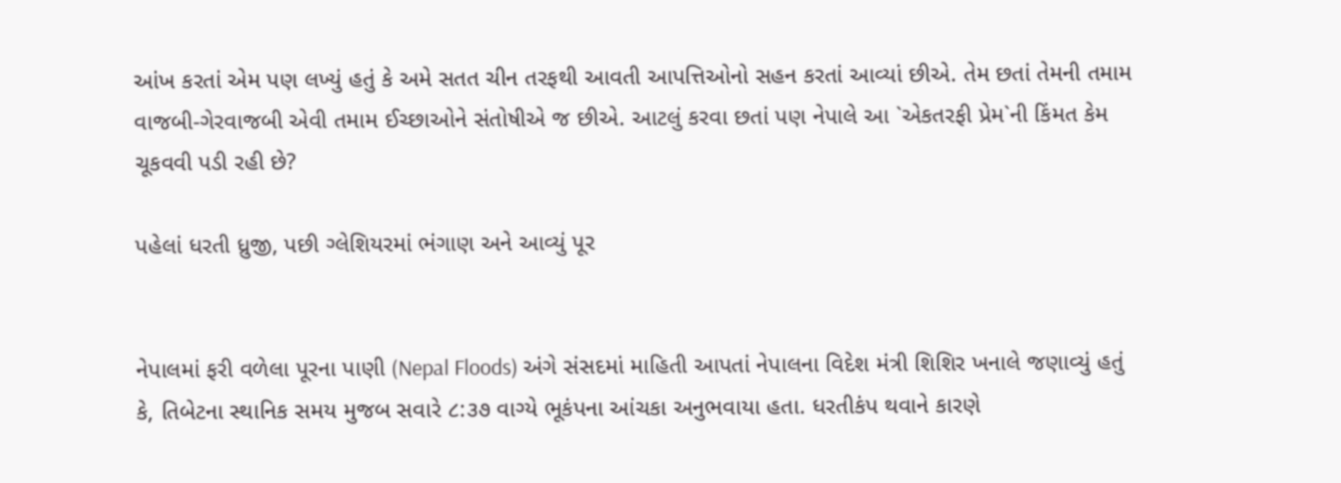આંખ કરતાં એમ પણ લખ્યું હતું કે અમે સતત ચીન તરફથી આવતી આપત્તિઓનો સહન કરતાં આવ્યાં છીએ. તેમ છતાં તેમની તમામ વાજબી-ગેરવાજબી એવી તમામ ઈચ્છાઓને સંતોષીએ જ છીએ. આટલું કરવા છતાં પણ નેપાલે આ `એકતરફી પ્રેમ`ની કિંમત કેમ ચૂકવવી પડી રહી છે?

પહેલાં ધરતી ધ્રુજી, પછી ગ્લેશિયરમાં ભંગાણ અને આવ્યું પૂર


નેપાલમાં ફરી વળેલા પૂરના પાણી (Nepal Floods) અંગે સંસદમાં માહિતી આપતાં નેપાલના વિદેશ મંત્રી શિશિર ખનાલે જણાવ્યું હતું કે, તિબેટના સ્થાનિક સમય મુજબ સવારે ૮:૩૭ વાગ્યે ભૂકંપના આંચકા અનુભવાયા હતા. ધરતીકંપ થવાને કારણે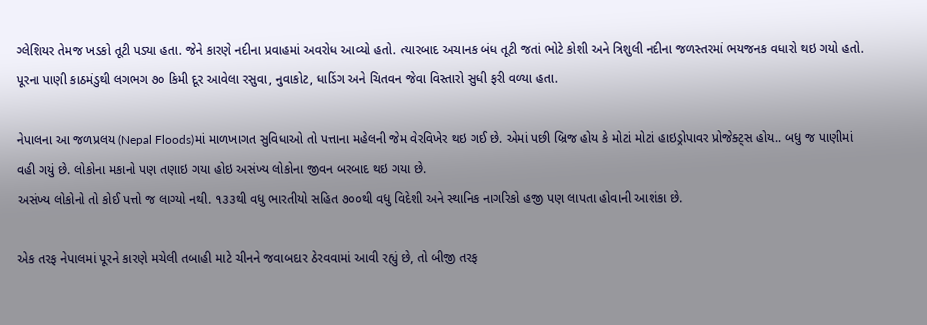ગ્લેશિયર તેમજ ખડકો તૂટી પડ્યા હતા. જેને કારણે નદીના પ્રવાહમાં અવરોધ આવ્યો હતો. ત્યારબાદ અચાનક બંધ તૂટી જતાં ભોટે કોશી અને ત્રિશુલી નદીના જળસ્તરમાં ભયજનક વધારો થઇ ગયો હતો. પૂરના પાણી કાઠમંડુથી લગભગ ૭૦ કિમી દૂર આવેલા રસુવા, નુવાકોટ, ધાડિંગ અને ચિતવન જેવા વિસ્તારો સુધી ફરી વળ્યા હતા.

નેપાલના આ જળપ્રલય (Nepal Floods)માં માળખાગત સુવિધાઓ તો પત્તાના મહેલની જેમ વેરવિખેર થઇ ગઈ છે. એમાં પછી બ્રિજ હોય કે મોટાં મોટાં હાઇડ્રોપાવર પ્રોજેક્ટ્સ હોય.. બધુ જ પાણીમાં વહી ગયું છે. લોકોના મકાનો પણ તણાઇ ગયા હોઇ અસંખ્ય લોકોના જીવન બરબાદ થઇ ગયા છે.
અસંખ્ય લોકોનો તો કોઈ પત્તો જ લાગ્યો નથી. ૧૩૩થી વધુ ભારતીયો સહિત ૭૦૦થી વધુ વિદેશી અને સ્થાનિક નાગરિકો હજી પણ લાપતા હોવાની આશંકા છે.

એક તરફ નેપાલમાં પૂરને કારણે મચેલી તબાહી માટે ચીનને જવાબદાર ઠેરવવામાં આવી રહ્યું છે, તો બીજી તરફ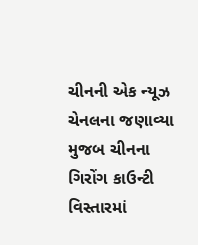ચીનની એક ન્યૂઝ ચેનલના જણાવ્યા મુજબ ચીનના ગિરોંગ કાઉન્ટી વિસ્તારમાં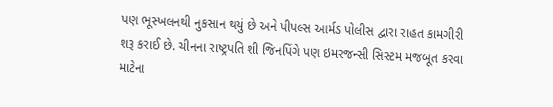પણ ભૂસ્ખલનથી નુકસાન થયું છે અને પીપલ્સ આર્મડ પોલીસ દ્વારા રાહત કામગીરી શરૂ કરાઈ છે. ચીનના રાષ્ટ્રપતિ શી જિનપિંગે પણ ઇમરજન્સી સિસ્ટમ મજબૂત કરવા માટેના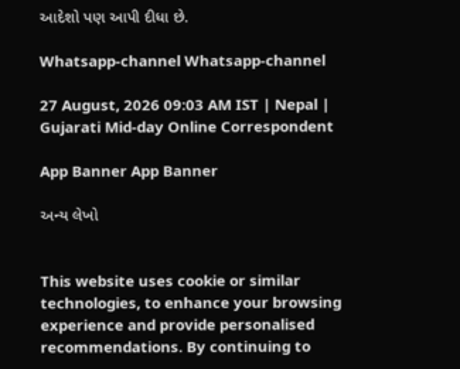આદેશો પણ આપી દીધા છે.

Whatsapp-channel Whatsapp-channel

27 August, 2026 09:03 AM IST | Nepal | Gujarati Mid-day Online Correspondent

App Banner App Banner

અન્ય લેખો


This website uses cookie or similar technologies, to enhance your browsing experience and provide personalised recommendations. By continuing to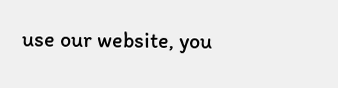use our website, you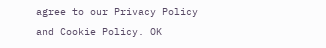agree to our Privacy Policy and Cookie Policy. OK